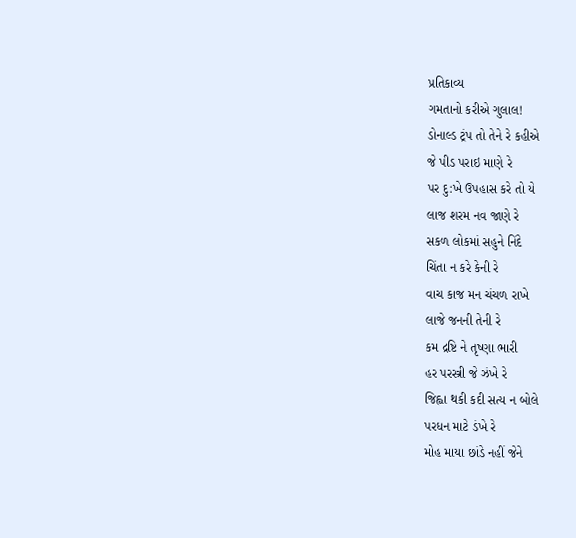પ્રતિકાવ્ય
ગમતાનો કરીએ ગુલાલ!
ડોનાલ્ડ ટ્રંપ તો તેને રે કહીએ
જે પીડ પરાઇ માણે રે
પર દુ:ખે ઉપહાસ કરે તો યે
લાજ શરમ નવ જાણે રે
સકળ લોકમાં સહુને નિંદે
ચિંતા ન કરે કેની રે
વાચ કાજ મન ચંચળ રાખે
લાજે જનની તેની રે
કમ દ્રષ્ટિ ને તૃષ્ણા ભારી
હર પરસ્ત્રી જે ઝંખે રે
જિહ્વા થકી કદી સત્ય ન બોલે
પરધન માટે ડંખે રે
મોહ માયા છાંડે નહીં જેને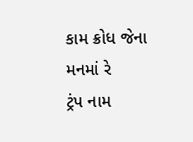કામ ક્રોધ જેના મનમાં રે
ટ્રંપ નામ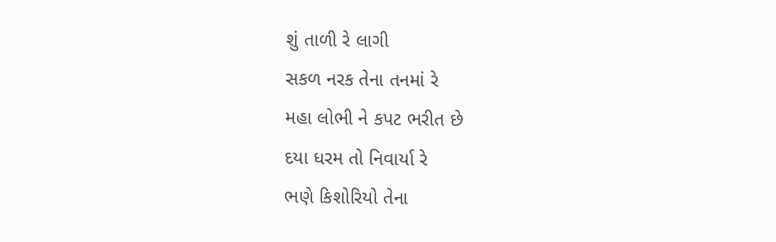શું તાળી રે લાગી
સકળ નરક તેના તનમાં રે
મહા લોભી ને કપટ ભરીત છે
દયા ધરમ તો નિવાર્યા રે
ભણે કિશોરિયો તેના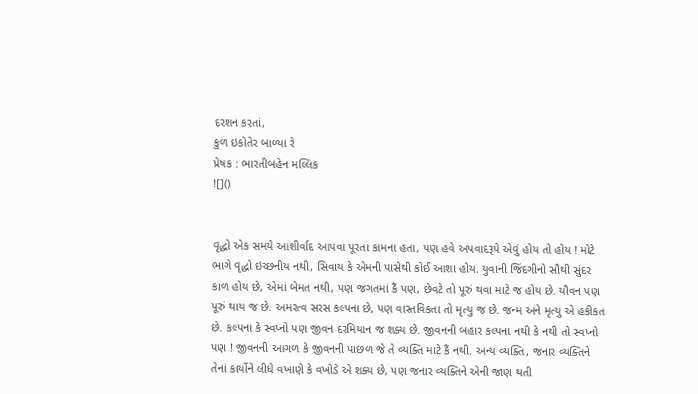દરશન કરતાં,
કુળ ઇકોતેર બાળ્યા રે
પ્રેષક : ભારતીબહેન મલ્લિક
![]()


વૃદ્ધો એક સમયે આશીર્વાદ આપવા પૂરતા કામના હતા, પણ હવે અપવાદરૂપે એવું હોય તો હોય ! મોટે ભાગે વૃદ્ધો ઇચ્છનીય નથી, સિવાય કે એમની પાસેથી કોઈ આશા હોય. યુવાની જિંદગીનો સૌથી સુંદર કાળ હોય છે, એમાં બેમત નથી, પણ જગતમાં કૈં પણ, છેવટે તો પૂરું થવા માટે જ હોય છે. યૌવન પણ પૂરું થાય જ છે. અમરત્વ સરસ કલ્પના છે, પણ વાસ્તવિકતા તો મૃત્યુ જ છે. જન્મ અને મૃત્યુ એ હકીકત છે. કલ્પના કે સ્વપ્નો પણ જીવન દરમિયાન જ શક્ય છે. જીવનની બહાર કલ્પના નથી કે નથી તો સ્વપ્નો પણ ! જીવનની આગળ કે જીવનની પાછળ જે તે વ્યક્તિ માટે કૈં નથી. અન્ય વ્યક્તિ, જનાર વ્યક્તિને તેનાં કાર્યોને લીધે વખાણે કે વખોડે એ શક્ય છે, પણ જનાર વ્યક્તિને એની જાણ થતી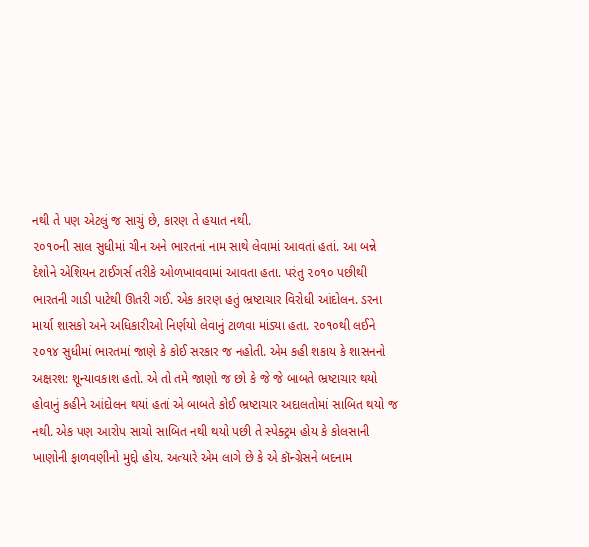નથી તે પણ એટલું જ સાચું છે, કારણ તે હયાત નથી.
૨૦૧૦ની સાલ સુધીમાં ચીન અને ભારતનાં નામ સાથે લેવામાં આવતાં હતાં. આ બન્ને દેશોને એશિયન ટાઈગર્સ તરીકે ઓળખાવવામાં આવતા હતા. પરંતુ ૨૦૧૦ પછીથી ભારતની ગાડી પાટેથી ઊતરી ગઈ. એક કારણ હતું ભ્રષ્ટાચાર વિરોધી આંદોલન. ડરના માર્યા શાસકો અને અધિકારીઓ નિર્ણયો લેવાનું ટાળવા માંડ્યા હતા. ૨૦૧૦થી લઈને ૨૦૧૪ સુધીમાં ભારતમાં જાણે કે કોઈ સરકાર જ નહોતી. એમ કહી શકાય કે શાસનનો અક્ષરશ: શૂન્યાવકાશ હતો. એ તો તમે જાણો જ છો કે જે જે બાબતે ભ્રષ્ટાચાર થયો હોવાનું કહીને આંદોલન થયાં હતાં એ બાબતે કોઈ ભ્રષ્ટાચાર અદાલતોમાં સાબિત થયો જ નથી. એક પણ આરોપ સાચો સાબિત નથી થયો પછી તે સ્પેક્ટ્રમ હોય કે કોલસાની ખાણોની ફાળવણીનો મુદ્દો હોય. અત્યારે એમ લાગે છે કે એ કૉન્ગ્રેસને બદનામ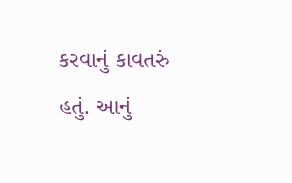કરવાનું કાવતરું હતું. આનું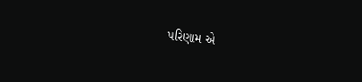પરિણામ એ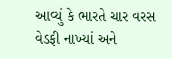આવ્યું કે ભારતે ચાર વરસ વેડફી નાખ્યાં અને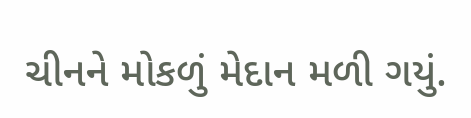ચીનને મોકળું મેદાન મળી ગયું.